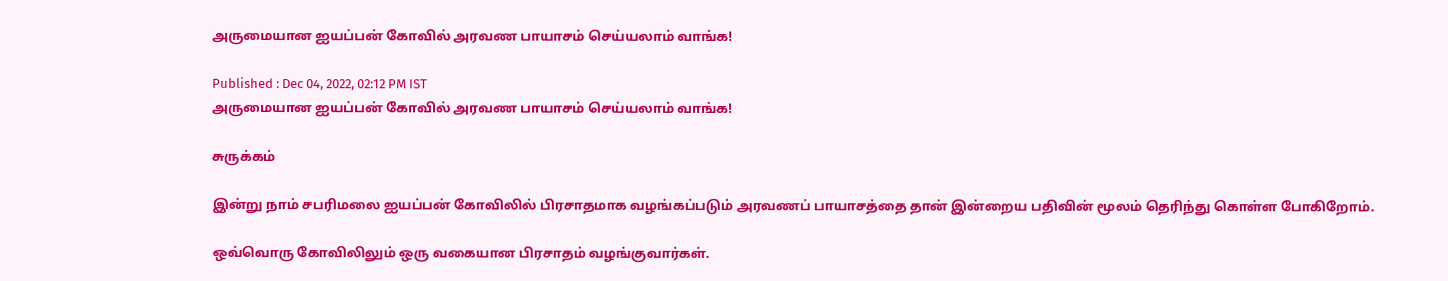அருமையான ஐயப்பன் கோவில் அரவண பாயாசம் செய்யலாம் வாங்க!

Published : Dec 04, 2022, 02:12 PM IST
அருமையான ஐயப்பன் கோவில் அரவண பாயாசம் செய்யலாம் வாங்க!

சுருக்கம்

இன்று நாம் சபரிமலை ஐயப்பன் கோவிலில் பிரசாதமாக வழங்கப்படும் அரவணப் பாயாசத்தை தான் இன்றைய பதிவின் மூலம் தெரிந்து கொள்ள போகிறோம்.

ஒவ்வொரு கோவிலிலும் ஒரு வகையான பிரசாதம் வழங்குவார்கள்.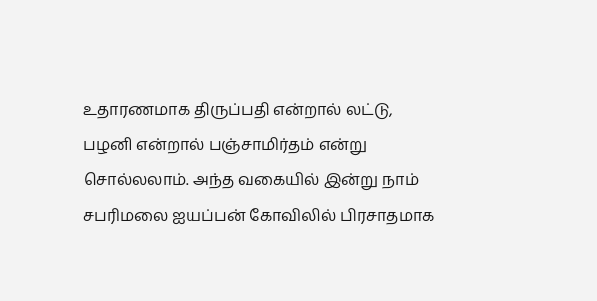உதாரணமாக திருப்பதி என்றால் லட்டு, பழனி என்றால் பஞ்சாமிர்தம் என்று சொல்லலாம். அந்த வகையில் இன்று நாம் சபரிமலை ஐயப்பன் கோவிலில் பிரசாதமாக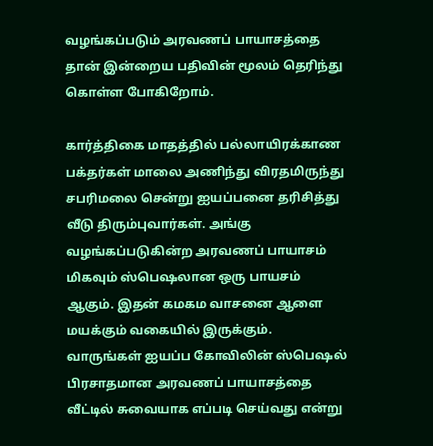வழங்கப்படும் அரவணப் பாயாசத்தை தான் இன்றைய பதிவின் மூலம் தெரிந்து கொள்ள போகிறோம்.

கார்த்திகை மாதத்தில் பல்லாயிரக்காண பக்தர்கள் மாலை அணிந்து விரதமிருந்து சபரிமலை சென்று ஐயப்பனை தரிசித்து வீடு திரும்புவார்கள். அங்கு வழங்கப்படுகின்ற அரவணப் பாயாசம் மிகவும் ஸ்பெஷலான ஒரு பாயசம் ஆகும். இதன் கமகம வாசனை ஆளை மயக்கும் வகையில் இருக்கும். வாருங்கள் ஐயப்ப கோவிலின் ஸ்பெஷல் பிரசாதமான அரவணப் பாயாசத்தை வீட்டில் சுவையாக எப்படி செய்வது என்று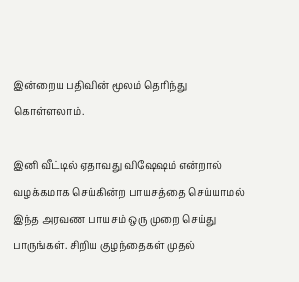இன்றைய பதிவின் மூலம் தெரிந்து கொள்ளலாம்.

இனி வீட்டில் ஏதாவது விஷேஷம் என்றால் வழக்கமாக செய்கின்ற பாயசத்தை செய்யாமல் இந்த அரவண பாயசம் ஒரு முறை செய்து பாருங்கள். சிறிய குழந்தைகள் முதல்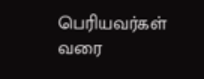பெரியவர்கள் வரை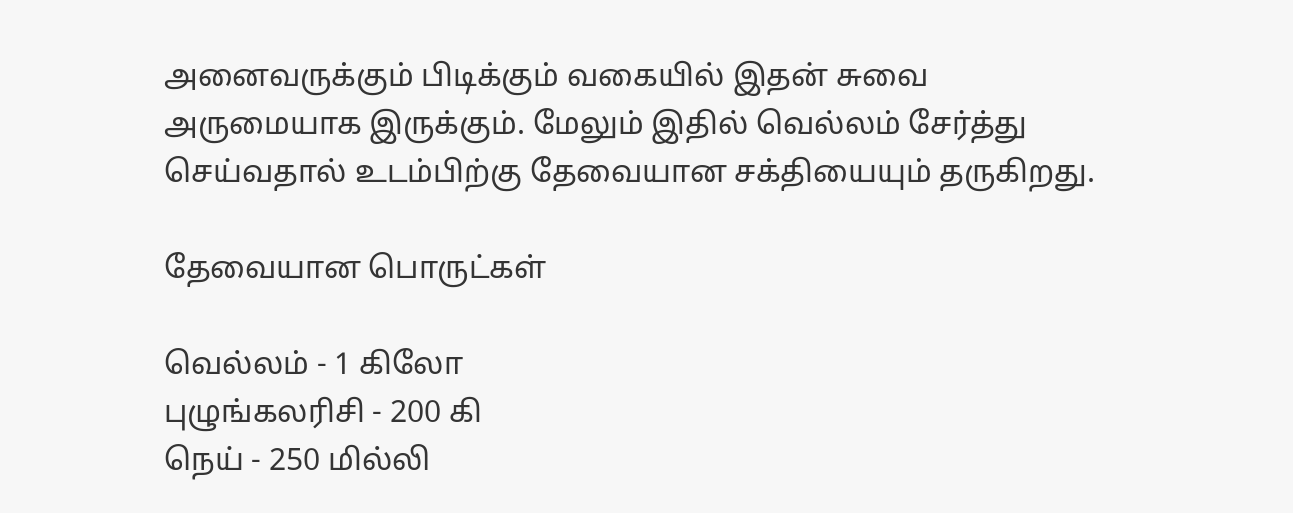அனைவருக்கும் பிடிக்கும் வகையில் இதன் சுவை அருமையாக இருக்கும். மேலும் இதில் வெல்லம் சேர்த்து செய்வதால் உடம்பிற்கு தேவையான சக்தியையும் தருகிறது.

தேவையான பொருட்கள்

வெல்லம் - 1 கிலோ
புழுங்கலரிசி - 200 கி
நெய் - 250 மில்லி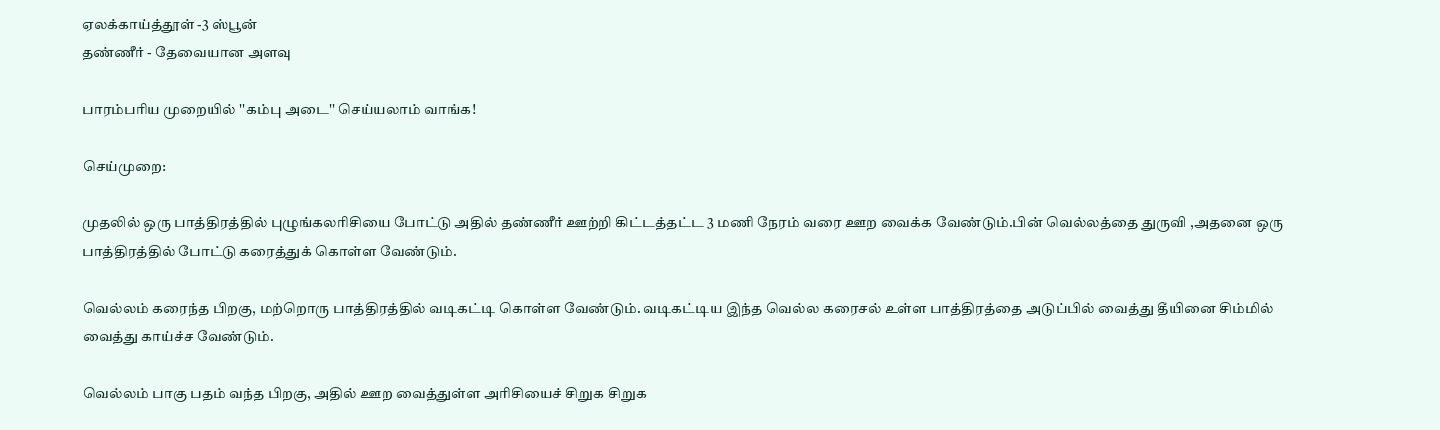ஏலக்காய்த்தூள் -3 ஸ்பூன்
தண்ணீர் - தேவையான அளவு

பாரம்பரிய முறையில் ''கம்பு அடை'' செய்யலாம் வாங்க!

செய்முறை:

முதலில் ஒரு பாத்திரத்தில் புழுங்கலரிசியை போட்டு அதில் தண்ணீர் ஊற்றி கிட்டத்தட்ட 3 மணி நேரம் வரை ஊற வைக்க வேண்டும்.பின் வெல்லத்தை துருவி ,அதனை ஒரு பாத்திரத்தில் போட்டு கரைத்துக் கொள்ள வேண்டும்.

வெல்லம் கரைந்த பிறகு, மற்றொரு பாத்திரத்தில் வடிகட்டி கொள்ள வேண்டும். வடிகட்டிய இந்த வெல்ல கரைசல் உள்ள பாத்திரத்தை அடுப்பில் வைத்து தீயினை சிம்மில் வைத்து காய்ச்ச வேண்டும்.

வெல்லம் பாகு பதம் வந்த பிறகு, அதில் ஊற வைத்துள்ள அரிசியைச் சிறுக சிறுக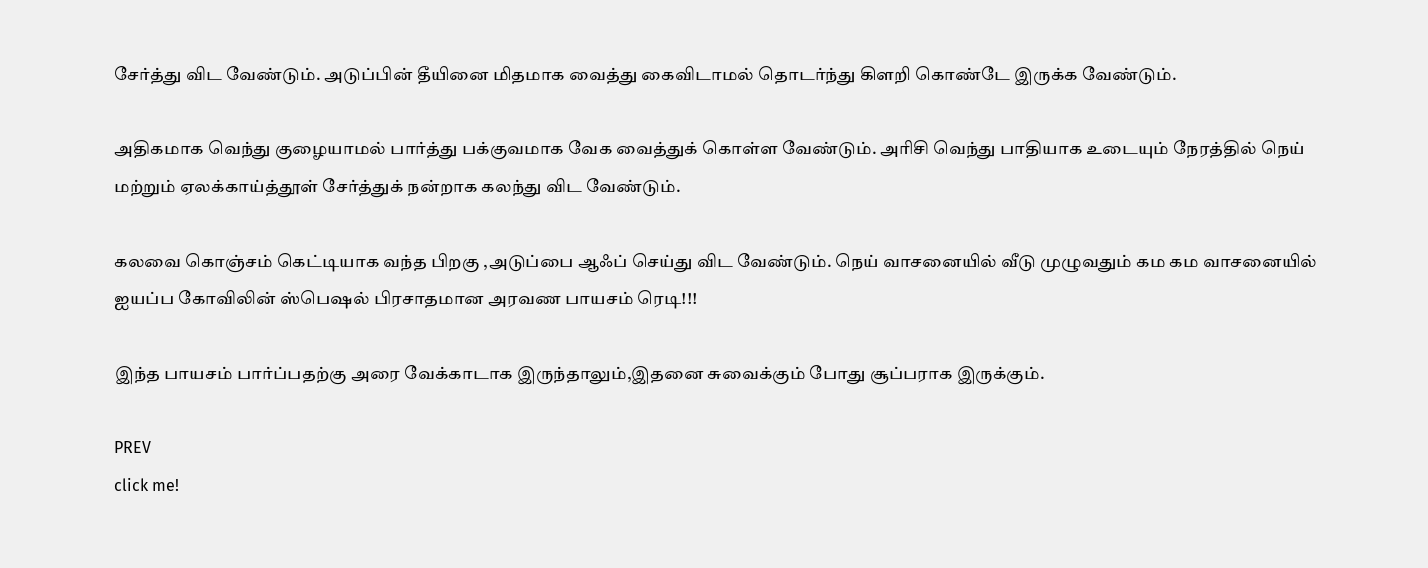சேர்த்து விட வேண்டும். அடுப்பின் தீயினை மிதமாக வைத்து கைவிடாமல் தொடர்ந்து கிளறி கொண்டே இருக்க வேண்டும்.

அதிகமாக வெந்து குழையாமல் பார்த்து பக்குவமாக வேக வைத்துக் கொள்ள வேண்டும். அரிசி வெந்து பாதியாக உடையும் நேரத்தில் நெய் மற்றும் ஏலக்காய்த்தூள் சேர்த்துக் நன்றாக கலந்து விட வேண்டும்.

கலவை கொஞ்சம் கெட்டியாக வந்த பிறகு ,அடுப்பை ஆஃப் செய்து விட வேண்டும். நெய் வாசனையில் வீடு முழுவதும் கம கம வாசனையில் ஐயப்ப கோவிலின் ஸ்பெஷல் பிரசாதமான அரவண பாயசம் ரெடி!!!

இந்த பாயசம் பார்ப்பதற்கு அரை வேக்காடாக இருந்தாலும்,இதனை சுவைக்கும் போது சூப்பராக இருக்கும்.

PREV
click me!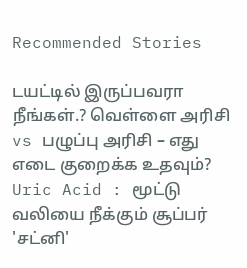Recommended Stories

டயட்டில் இருப்பவரா நீங்கள்.? வெள்ளை அரிசி vs பழுப்பு அரிசி – எது எடை குறைக்க உதவும்?
Uric Acid : மூட்டு வலியை நீக்கும் சூப்பர் 'சட்னி'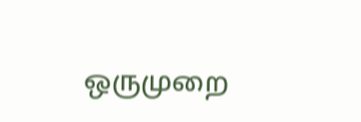ஒருமுறை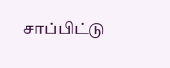சாப்பிட்டு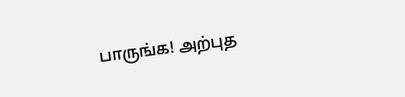பாருங்க! அற்புத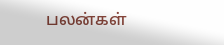பலன்கள்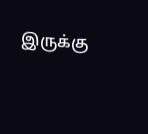இருக்கு